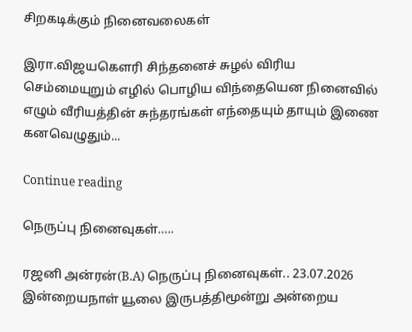சிறகடிக்கும் நினைவலைகள்

இரா.விஜயகௌரி சிந்தனைச் சுழல் விரிய செம்மையுறும் எழில் பொழிய விந்தையென நினைவில் எழும் வீரியத்தின் சுந்தரங்கள் எந்தையும் தாயும் இணை கனவெழுதும்...

Continue reading

நெருப்பு நினைவுகள்…..

ரஜனி அன்ரன்(B.A) நெருப்பு நினைவுகள்.. 23.07.2026 இன்றையநாள் யூலை இருபத்திமூன்று அன்றைய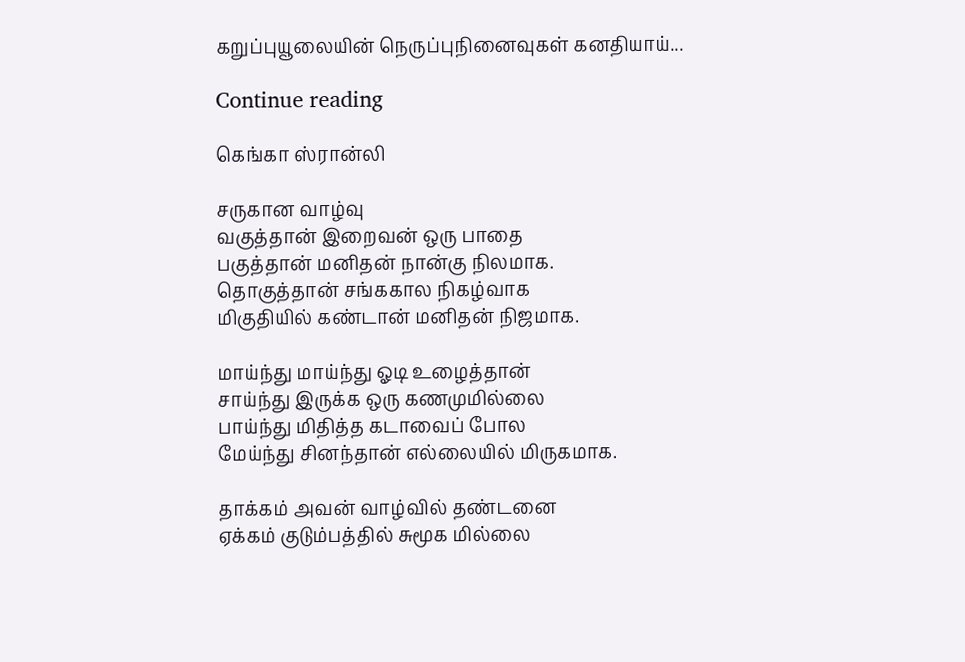கறுப்புயூலையின் நெருப்புநினைவுகள் கனதியாய்...

Continue reading

கெங்கா ஸ்ரான்லி

சருகான வாழ்வு
வகுத்தான் இறைவன் ஒரு பாதை
பகுத்தான் மனிதன் நான்கு நிலமாக.
தொகுத்தான் சங்ககால நிகழ்வாக
மிகுதியில் கண்டான் மனிதன் நிஜமாக.

மாய்ந்து மாய்ந்து ஓடி உழைத்தான்
சாய்ந்து இருக்க ஒரு கணமுமில்லை
பாய்ந்து மிதித்த கடாவைப் போல
மேய்ந்து சினந்தான் எல்லையில் மிருகமாக.

தாக்கம் அவன் வாழ்வில் தண்டனை
ஏக்கம் குடும்பத்தில் சுமூக மில்லை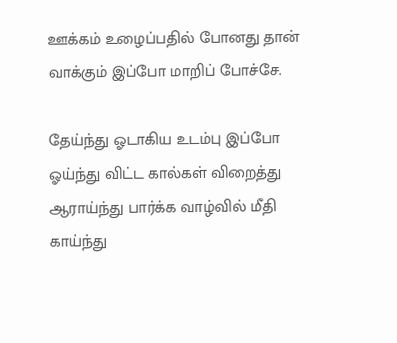ஊக்கம் உழைப்பதில் போனது தான்
வாக்கும் இப்போ மாறிப் போச்சே.

தேய்ந்து ஓடாகிய உடம்பு இப்போ
ஓய்ந்து விட்ட கால்கள் விறைத்து
ஆராய்ந்து பார்க்க வாழ்வில் மீதி
காய்ந்து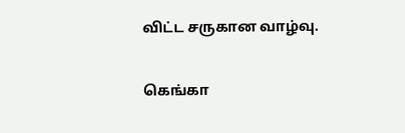விட்ட சருகான வாழ்வு.

கெங்கா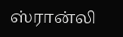ஸ்ரான்லி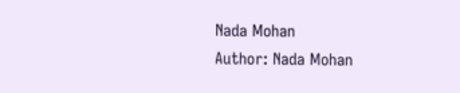Nada Mohan
Author: Nada Mohan